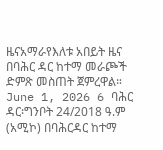ዜናአማራየእለቱ አበይት ዜና በባሕር ዳር ከተማ መራጮች ድምጽ መስጠት ጀምረዋል። June 1, 2026 6 ባሕር ዳር፡ግንቦት 24/2018 ዓ.ም (አሚኮ) በባሕርዳር ከተማ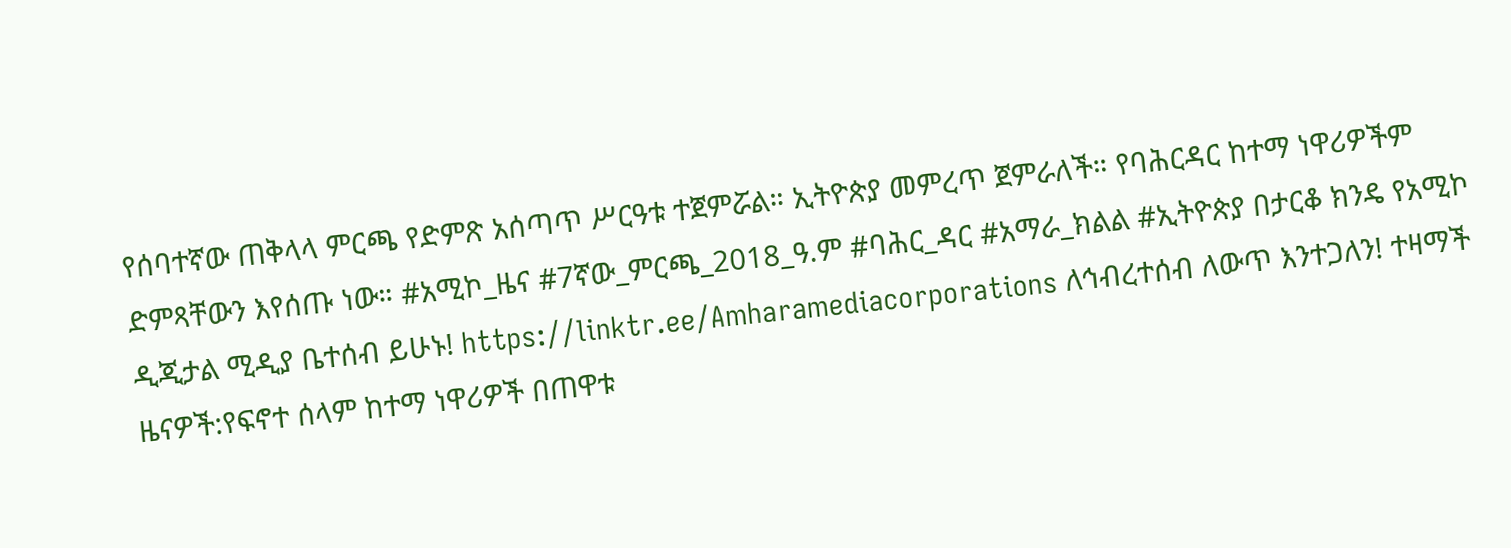የሰባተኛው ጠቅላላ ምርጫ የድምጽ አሰጣጥ ሥርዓቱ ተጀምሯል። ኢትዮጵያ መምረጥ ጀምራለች። የባሕርዳር ከተማ ነዋሪዎችም ድምጻቸውን እየሰጡ ነው። #አሚኮ_ዜና #7ኛው_ምርጫ_2018_ዓ.ም #ባሕር_ዳር #አማራ_ክልል #ኢትዮጵያ በታርቆ ክንዴ የአሚኮ ዲጂታል ሚዲያ ቤተሰብ ይሁኑ! https://linktr.ee/Amharamediacorporations ለኅብረተሰብ ለውጥ እንተጋለን! ተዛማች ዜናዎች:የፍኖተ ሰላም ከተማ ነዋሪዎች በጠዋቱ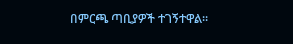በምርጫ ጣቢያዎች ተገኝተዋል።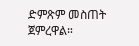ድምጽም መስጠት ጀምረዋል።